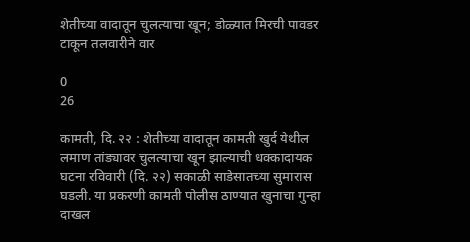शेतीच्या वादातून चुलत्याचा खून; डोळ्यात मिरची पावडर टाकून तलवारीने वार

0
26

कामती, दि. २२ : शेतीच्या वादातून कामती खुर्द येथील लमाण तांड्यावर चुलत्याचा खून झाल्याची धक्कादायक घटना रविवारी (दि. २२) सकाळी साडेसातच्या सुमारास घडली. या प्रकरणी कामती पोलीस ठाण्यात खुनाचा गुन्हा दाखल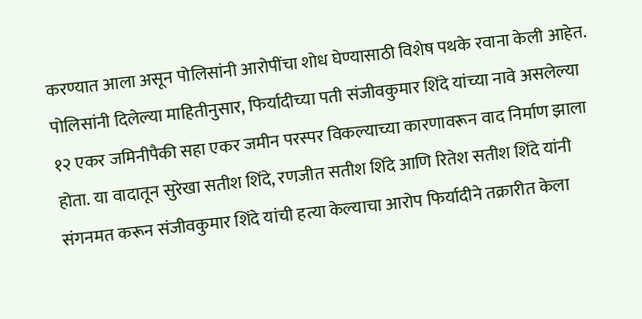करण्यात आला असून पोलिसांनी आरोपींचा शोध घेण्यासाठी विशेष पथके रवाना केली आहेत.
पोलिसांनी दिलेल्या माहितीनुसार, फिर्यादीच्या पती संजीवकुमार शिंदे यांच्या नावे असलेल्या १२ एकर जमिनीपैकी सहा एकर जमीन परस्पर विकल्याच्या कारणावरून वाद निर्माण झाला होता. या वादातून सुरेखा सतीश शिंदे, रणजीत सतीश शिंदे आणि रितेश सतीश शिंदे यांनी संगनमत करून संजीवकुमार शिंदे यांची हत्या केल्याचा आरोप फिर्यादीने तक्रारीत केला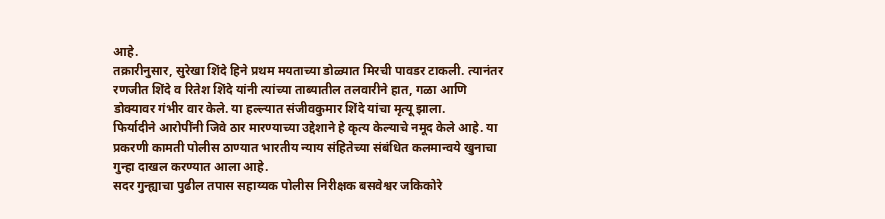आहे.
तक्रारीनुसार, सुरेखा शिंदे हिने प्रथम मयताच्या डोळ्यात मिरची पावडर टाकली. त्यानंतर रणजीत शिंदे व रितेश शिंदे यांनी त्यांच्या ताब्यातील तलवारीने हात, गळा आणि डोक्यावर गंभीर वार केले. या हल्ल्यात संजीवकुमार शिंदे यांचा मृत्यू झाला.
फिर्यादीने आरोपींनी जिवे ठार मारण्याच्या उद्देशाने हे कृत्य केल्याचे नमूद केले आहे. या प्रकरणी कामती पोलीस ठाण्यात भारतीय न्याय संहितेच्या संबंधित कलमान्वये खुनाचा गुन्हा दाखल करण्यात आला आहे.
सदर गुन्ह्याचा पुढील तपास सहाय्यक पोलीस निरीक्षक बसवेश्वर जकिकोरे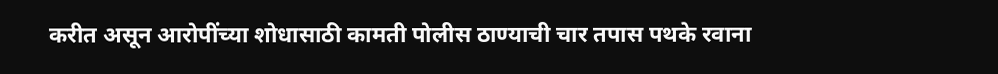करीत असून आरोपींच्या शोधासाठी कामती पोलीस ठाण्याची चार तपास पथके रवाना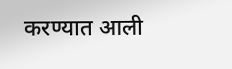करण्यात आली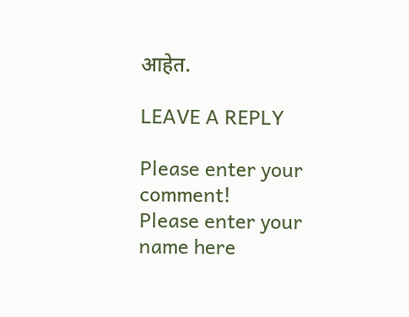आहेत.

LEAVE A REPLY

Please enter your comment!
Please enter your name here